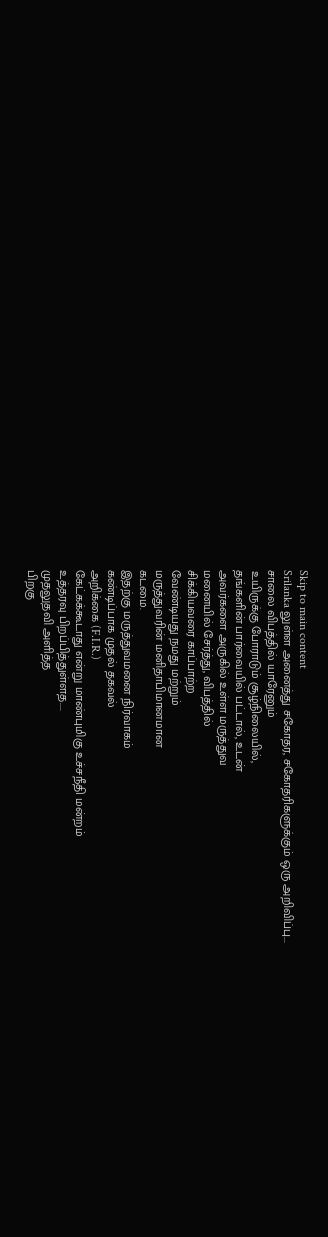Skip to main content
Srilanka லுள்ள அனைத்து சகோதர, சகோதரிகளுக்கும் ஒரு அறிவிப்பு...
சாலை விபத்தில் யாரேனும்
உயிருக்கு போராடும் சூழ்நிலையில்,
தங்களின் பார்வையில் பட்டால், உடன்
அவர்களை அருகில் உள்ள மருத்துவ
மனையில் சேர்த்து, விபத்தில்
சிக்கியவரை காப்பாற்ற
வேண்டியது நமது மற்றும்
மருத்துவரின் மனிதாபிமானமான
கடமை.
இதற்கு மருத்துவமனை நிர்வாகம்
கண்டிப்பாக முதல் தகவல்
அறிக்கை (F.I.R.)
கேட்கக்கூடாது என்று மாண்புமிகு உச்சநீதி மன்றம்
உத்தரவு பிறப்பித்துள்ளத....
முதலுதவி அளித்த
பிறகு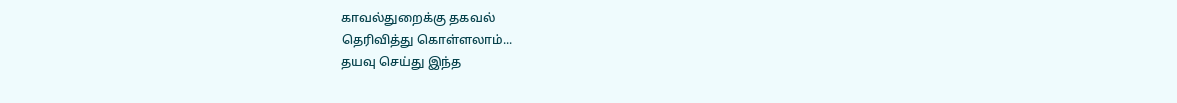காவல்துறைக்கு தகவல்
தெரிவித்து கொள்ளலாம்...
தயவு செய்து இந்த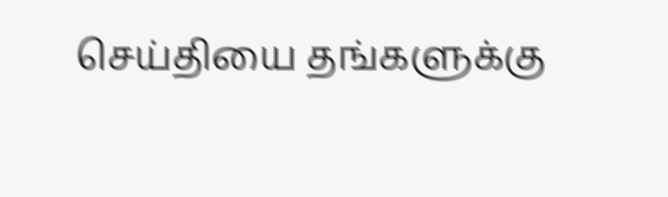செய்தியை தங்களுக்கு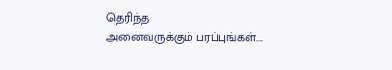தெரிந்த
அனைவருக்கும் பரப்புங்கள்....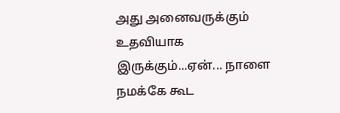அது அனைவருக்கும் உதவியாக
இருக்கும்...ஏன்... நாளை நமக்கே கூட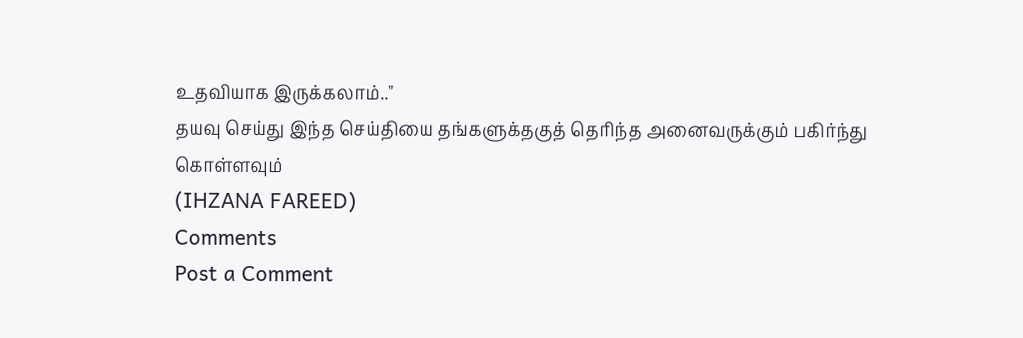உதவியாக இருக்கலாம்.."
தயவு செய்து இந்த செய்தியை தங்களுக்தகுத் தெரிந்த அனைவருக்கும் பகிர்ந்து கொள்ளவும்
(IHZANA FAREED)
Comments
Post a Comment